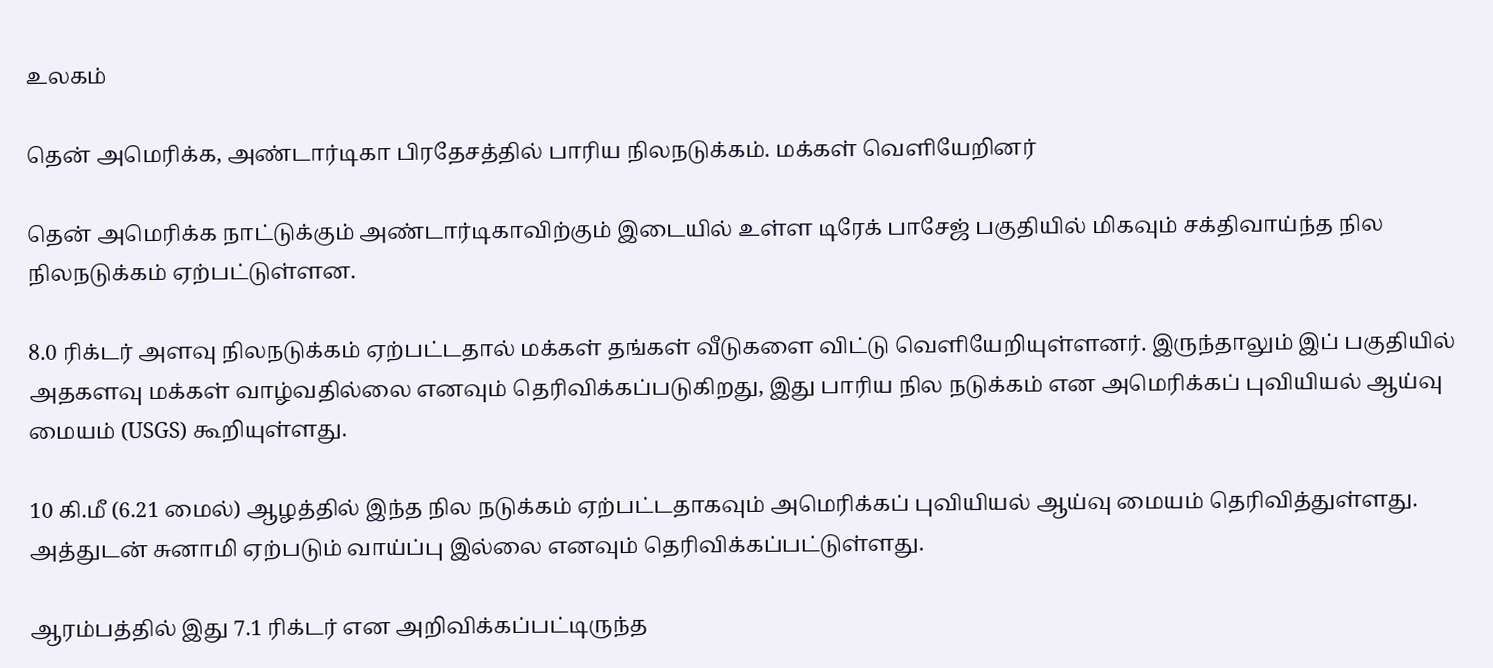உலகம்

தென் அமெரிக்க, அண்டார்டிகா பிரதேசத்தில் பாரிய நிலநடுக்கம். மக்கள் வெளியேறினர்

தென் அமெரிக்க நாட்டுக்கும் அண்டார்டிகாவிற்கும் இடையில் உள்ள டிரேக் பாசேஜ் பகுதியில் மிகவும் சக்திவாய்ந்த நில நிலநடுக்கம் ஏற்பட்டுள்ளன.

8.0 ரிக்டர் அளவு நிலநடுக்கம் ஏற்பட்டதால் மக்கள் தங்கள் வீடுகளை விட்டு வெளியேறியுள்ளனர். இருந்தாலும் இப் பகுதியில் அதகளவு மக்கள் வாழ்வதில்லை எனவும் தெரிவிக்கப்படுகிறது, இது பாரிய நில நடுக்கம் என அமெரிக்கப் புவியியல் ஆய்வு மையம் (USGS) கூறியுள்ளது.

10 கி.மீ (6.21 மைல்) ஆழத்தில் இந்த நில நடுக்கம் ஏற்பட்டதாகவும் அமெரிக்கப் புவியியல் ஆய்வு மையம் தெரிவித்துள்ளது. அத்துடன் சுனாமி ஏற்படும் வாய்ப்பு இல்லை எனவும் தெரிவிக்கப்பட்டுள்ளது.

ஆரம்பத்தில் இது 7.1 ரிக்டர் என அறிவிக்கப்பட்டிருந்த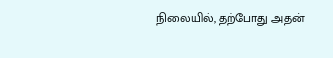நிலையில், தற்போது அதன்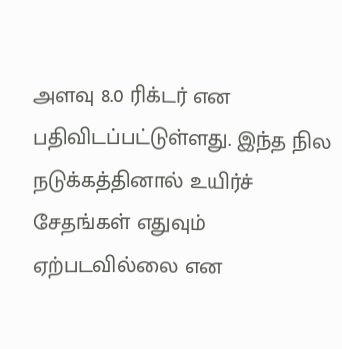அளவு 8.0 ரிக்டர் என பதிவிடப்பட்டுள்ளது. இந்த நில நடுக்கத்தினால் உயிர்ச் சேதங்கள் எதுவும் ஏற்படவில்லை என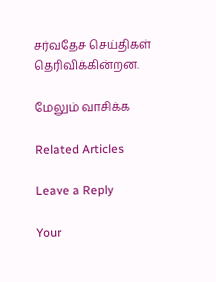சர்வதேச செய்திகள் தெரிவிக்கின்றன.

மேலும் வாசிக்க

Related Articles

Leave a Reply

Your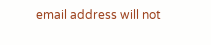email address will not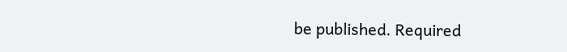be published. Required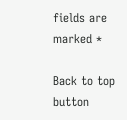fields are marked *

Back to top button